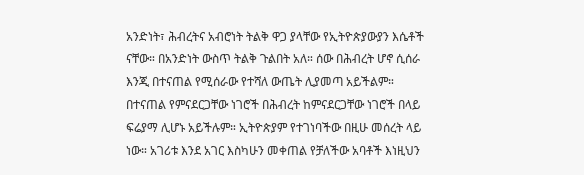አንድነት፣ ሕብረትና አብሮነት ትልቅ ዋጋ ያላቸው የኢትዮጵያውያን እሴቶች ናቸው። በአንድነት ውስጥ ትልቅ ጉልበት አለ። ሰው በሕብረት ሆኖ ሲሰራ እንጂ በተናጠል የሚሰራው የተሻለ ውጤት ሊያመጣ አይችልም። በተናጠል የምናደርጋቸው ነገሮች በሕብረት ከምናደርጋቸው ነገሮች በላይ ፍሬያማ ሊሆኑ አይችሉም። ኢትዮጵያም የተገነባችው በዚሁ መሰረት ላይ ነው። አገሪቱ እንደ አገር እስካሁን መቀጠል የቻለችው አባቶች እነዚህን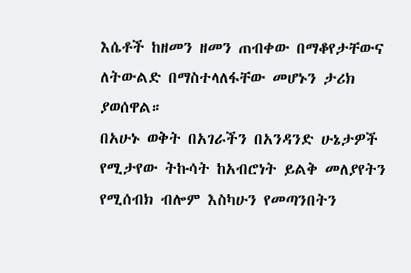እሴቶች ከዘመን ዘመን ጠብቀው በማቆየታቸውና ለትውልድ በማስተላለፋቸው መሆኑን ታሪክ ያወሰዋል።
በአሁኑ ወቅት በአገራችን በአንዳንድ ሁኔታዎች የሚታየው ትኩሳት ከአብሮነት ይልቅ መለያየትን የሚሰብክ ብሎም እስካሁን የመጣንበትን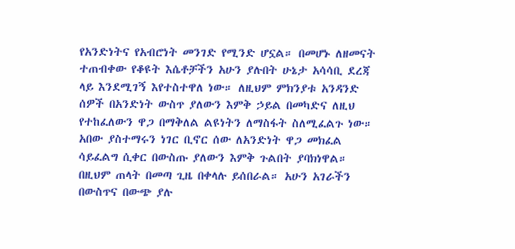የአንድነትና የአብሮነት መንገድ የሚንድ ሆኗል። በመሆኑ ለዘመናት ተጠብቀው የቆዩት እሴቶቻችን አሁን ያሉበት ሁኔታ አሳሳቢ ደረጃ ላይ እንደሚገኝ እየተስተዋለ ነው። ለዚህም ምክንያቱ አንዳንድ ሰዎች በአንድነት ውስጥ ያለውን እምቅ ኃይል በመካድና ለዚህ የተከፈለውን ዋጋ በማቅለል ልዩነትን ለማስፋት ስለሚፈልጉ ነው።
አበው ያስተማሩን ነገር ቢኖር ሰው ለአንድነት ዋጋ መክፈል ሳይፈልግ ሲቀር በውስጡ ያለውን እምቅ ጉልበት ያባክነዋል። በዚህም ጠላት በመጣ ጊዜ በቀላሉ ይሰበራል። አሁን አገራችን በውስጥና በውጭ ያሉ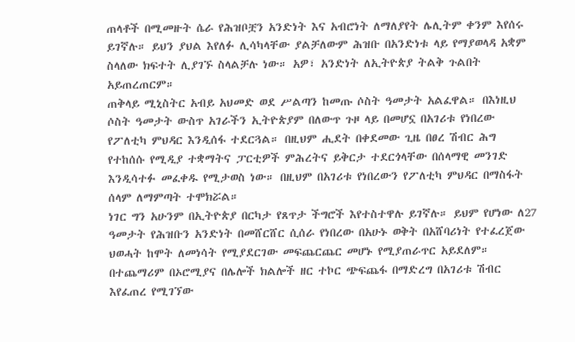ጠላቶች በሚመዙት ሴራ የሕዝቦቿን አንድነት እና አብሮነት ለማለያየት ሌሊትም ቀንም እየሰሩ ይገኛሉ። ይህን ያህል እየለፉ ሊሳካላቸው ያልቻለውም ሕዝቡ በአንድነቱ ላይ የማያወላዳ አቋም ስላለው ክፍተት ሊያገኙ ስላልቻሉ ነው። አዎ፣ አንድነት ለኢትዮጵያ ትልቅ ጉልበት አይጠረጠርም።
ጠቅላይ ሚኒስትር አብይ አህመድ ወደ ሥልጣን ከመጡ ሶስት ዓመታት አልፈዋል። በእነዚህ ሶስት ዓመታት ውስጥ አገራችን ኢትዮጵያም በለውጥ ጉዞ ላይ በመሆኗ በአገሪቱ የነበረው የፖለቲካ ምህዳር እንዲሰፋ ተደርጓል። በዚህም ሒደት በቀደመው ጊዜ በፀረ ሽብር ሕግ የተከሰሱ የሚዲያ ተቋማትና ፓርቲዎች ምሕረትና ይቅርታ ተደርጎላቸው በሰላማዊ መንገድ እንዲሳተፉ መፈቀዱ የሚታወስ ነው። በዚህም በአገሪቱ የነበረውን የፖለቲካ ምህዳር በማስፋት ሰላም ለማምጣት ተሞክሯል።
ነገር ግን አሁንም በኢትዮጵያ በርካታ የጸጥታ ችግሮች እየተስተዋሉ ይገኛሉ። ይህም የሆነው ለ27 ዓመታት የሕዝቡን አንድነት በመሸርሸር ሲሰራ የነበረው በአሁኑ ወቅት በአሸባሪነት የተፈረጀው ህወሓት ከሞት ለመነሳት የሚያደርገው መፍጨርጨር መሆኑ የሚያጠራጥር አይደለም። በተጨማሪም በኦሮሚያና በሌሎች ክልሎች ዘር ተኮር ጭፍጨፋ በማድረግ በአገሪቱ ሽብር እየፈጠረ የሚገኘው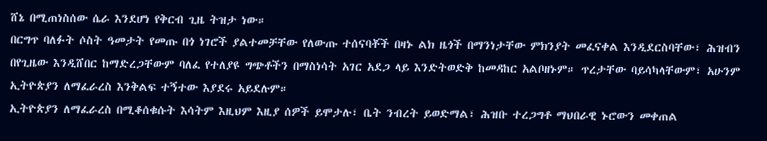ሸኔ በሚጠነስሰው ሴራ እንደሆነ የቅርብ ጊዜ ትዝታ ነው።
በርግጥ ባለፉት ሶስት ዓመታት የመጡ በጎ ነገሮች ያልተመቻቸው የለውጡ ተሰናባቾች በዛኑ ልክ ዜጎች በማንነታቸው ምክንያት መፈናቀል እንዲደርስባቸው፣ ሕዝብን በየጊዜው እንዲሸበር ከማድረጋቸውም ባለፈ የተለያዩ ግጭቶችን በማስነሳት አገር አደጋ ላይ እንድትወድቅ ከመዳከር አልቦዘኑም። ጥረታቸው ባይሳካላቸውም፣ አሁንም ኢትዮጵያን ለማፈራረስ እንቅልፍ ተኝተው እያደሩ አይደሉም።
ኢትዮጵያን ለማፈራረስ በሚቆሰቁሱት እሳትም እዚህም እዚያ ሰዎች ይሞታሉ፣ ቤት ንብረት ይወድማል፣ ሕዝቡ ተረጋግቶ ማህበራዊ ኑሮውን መቀጠል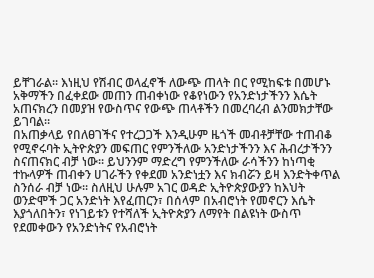ይቸገራል። እነዚህ የሽብር ወላፈኖች ለውጭ ጠላት በር የሚከፍቱ በመሆኑ አቅማችን በፈቀደው መጠን ጠብቀነው የቆየነውን የአንድነታችንን እሴት አጠናክረን በመያዝ የውስጥና የውጭ ጠላቶችን በመረባረብ ልንመክታቸው ይገባል።
በአጠቃላይ የበለፀገችና የተረጋጋች እንዲሁም ዜጎች መብቶቻቸው ተጠብቆ የሚኖሩባት ኢትዮጵያን መፍጠር የምንችለው አንድነታችንን እና ሕብረታችንን ስናጠናክር ብቻ ነው። ይህንንም ማድረግ የምንችለው ራሳችንን ከነጣቂ ተኩላዎች ጠብቀን ሀገራችን የቀደመ አንድነቷን እና ክብሯን ይዛ እንድትቀጥል ስንሰራ ብቻ ነው። ስለዚህ ሁሉም አገር ወዳድ ኢትዮጵያውያን ከእህት ወንድሞች ጋር አንድነት እየፈጠርን፣ በሰላም በአብሮነት የመኖርን እሴት እያጎለበትን፣ የነገይቱን የተሻለች ኢትዮጵያን ለማየት በልዩነት ውስጥ የደመቀውን የአንድነትና የአብሮነት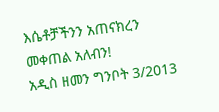እሴቶቻችንን አጠናክረን መቀጠል አለብን!
አዲስ ዘመን ግንቦት 3/2013